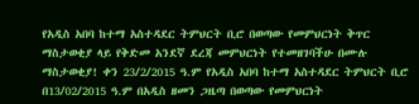የአዲስ አበባ ከተማ አስተዳደር ትምህርት ቢሮ በወጣው የመምህርነት ቅጥር ማስታወቂያ ላይ የቅድመ አንደኛ ደረጃ መምህርነት የተመዘገባችሁ በሙሉ
ማስታወቂያ! ቀን 23/2/2015 ዓ.ም የአዲስ አበባ ከተማ አስተዳደር ትምህርት ቢሮ በ13/02/2015 ዓ.ም በአዲስ ዘመን ጋዜጣ በወጣው የመምህርነት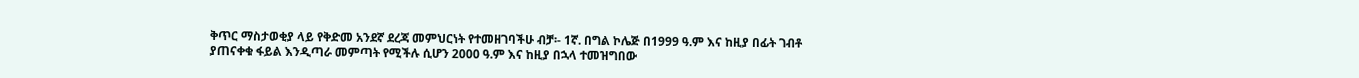ቅጥር ማስታወቂያ ላይ የቅድመ አንደኛ ደረጃ መምህርነት የተመዘገባችሁ ብቻ፡- 1ኛ. በግል ኮሌጅ በ1999 ዓ.ም እና ከዚያ በፊት ገብቶ ያጠናቀቁ ፋይል እንዲጣራ መምጣት የሚችሉ ሲሆን 2000 ዓ.ም እና ከዚያ በኋላ ተመዝግበው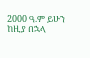2000 ዓ.ም ይሁን ከዚያ በኋላ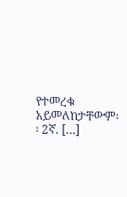የተመረቁ አይመለከታቸውም፡፡ 2ኛ. […]